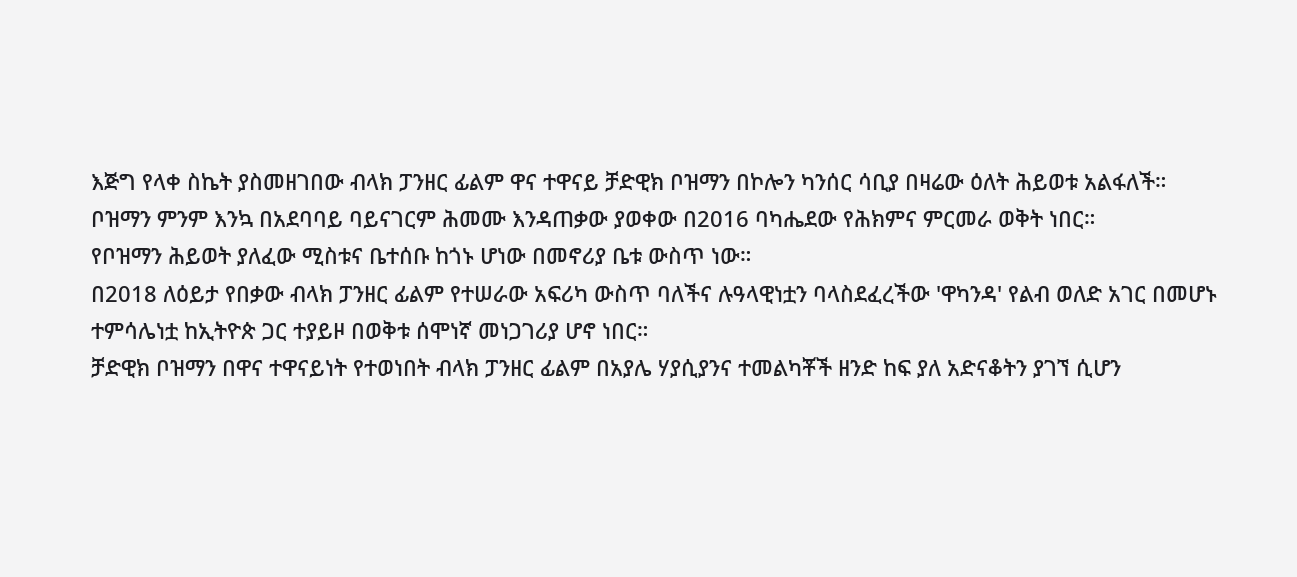እጅግ የላቀ ስኬት ያስመዘገበው ብላክ ፓንዘር ፊልም ዋና ተዋናይ ቻድዊክ ቦዝማን በኮሎን ካንሰር ሳቢያ በዛሬው ዕለት ሕይወቱ አልፋለች።
ቦዝማን ምንም እንኳ በአደባባይ ባይናገርም ሕመሙ እንዳጠቃው ያወቀው በ2016 ባካሔደው የሕክምና ምርመራ ወቅት ነበር።
የቦዝማን ሕይወት ያለፈው ሚስቱና ቤተሰቡ ከጎኑ ሆነው በመኖሪያ ቤቱ ውስጥ ነው።
በ2018 ለዕይታ የበቃው ብላክ ፓንዘር ፊልም የተሠራው አፍሪካ ውስጥ ባለችና ሉዓላዊነቷን ባላስደፈረችው 'ዋካንዳ' የልብ ወለድ አገር በመሆኑ ተምሳሌነቷ ከኢትዮጵ ጋር ተያይዞ በወቅቱ ሰሞነኛ መነጋገሪያ ሆኖ ነበር።
ቻድዊክ ቦዝማን በዋና ተዋናይነት የተወነበት ብላክ ፓንዘር ፊልም በአያሌ ሃያሲያንና ተመልካቾች ዘንድ ከፍ ያለ አድናቆትን ያገኘ ሲሆን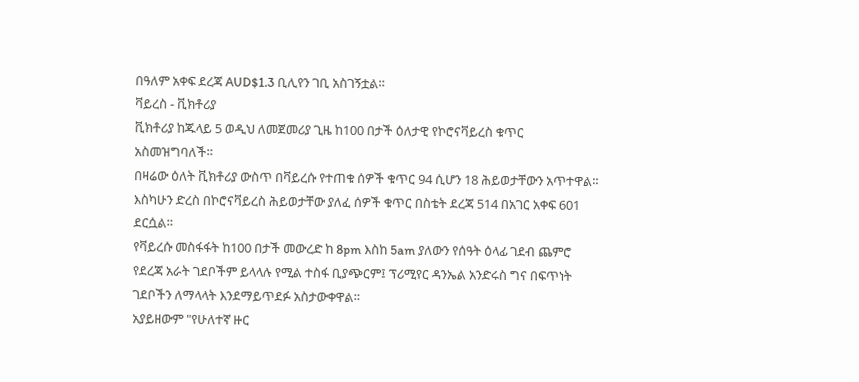በዓለም አቀፍ ደረጃ AUD$1.3 ቢሊየን ገቢ አስገኝቷል።
ቫይረስ - ቪክቶሪያ
ቪክቶሪያ ከጁላይ 5 ወዲህ ለመጀመሪያ ጊዜ ከ100 በታች ዕለታዊ የኮሮናቫይረስ ቁጥር አስመዝግባለች።
በዛሬው ዕለት ቪክቶሪያ ውስጥ በቫይረሱ የተጠቁ ሰዎች ቁጥር 94 ሲሆን 18 ሕይወታቸውን አጥተዋል።
እስካሁን ድረስ በኮሮናቫይረስ ሕይወታቸው ያለፈ ሰዎች ቁጥር በስቴት ደረጃ 514 በአገር አቀፍ 601 ደርሷል።
የቫይረሱ መስፋፋት ከ100 በታች መውረድ ከ 8pm እስከ 5am ያለውን የሰዓት ዕላፊ ገደብ ጨምሮ የደረጃ አራት ገደቦችም ይላላሉ የሚል ተስፋ ቢያጭርም፤ ፕሪሚየር ዳንኤል አንድሩስ ግና በፍጥነት ገደቦችን ለማላላት እንደማይጥደፉ አስታውቀዋል።
አያይዘውም "የሁለተኛ ዙር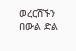ወረርሽኙን በውል ድል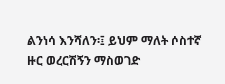ልንነሳ እንሻለን፡፤ ይህም ማለት ሶስተኛ ዙር ወረርሽኝን ማስወገድ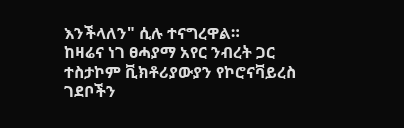እንችላለን" ሲሉ ተናግረዋል።
ከዛሬና ነገ ፀሓያማ አየር ንብረት ጋር ተስታኮም ቪክቶሪያውያን የኮሮናቫይረስ ገደቦችን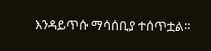እንዳይጥሱ ማሳሰቢያ ተሰጥቷል።